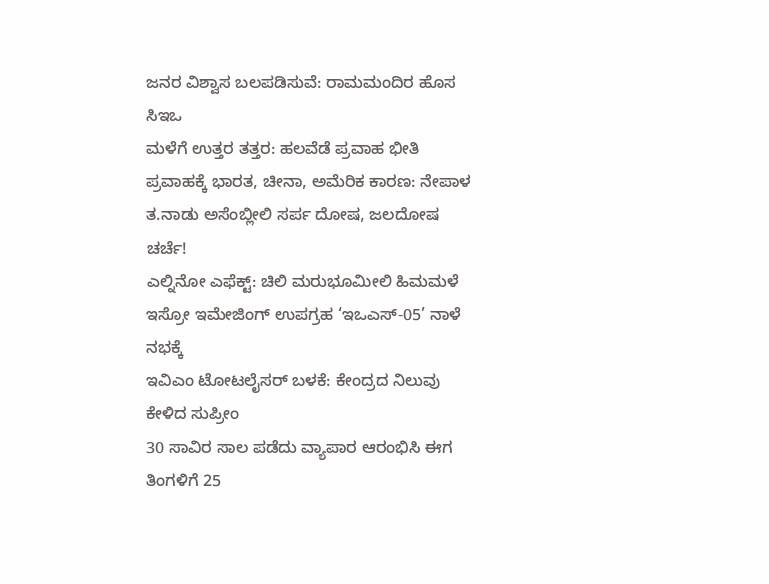ಜನರ ವಿಶ್ವಾಸ ಬಲಪಡಿಸುವೆ: ರಾಮಮಂದಿರ ಹೊಸ ಸಿಇಒ
ಮಳೆಗೆ ಉತ್ತರ ತತ್ತರ: ಹಲವೆಡೆ ಪ್ರವಾಹ ಭೀತಿ
ಪ್ರವಾಹಕ್ಕೆ ಭಾರತ, ಚೀನಾ, ಅಮೆರಿಕ ಕಾರಣ: ನೇಪಾಳ
ತ.ನಾಡು ಅಸೆಂಬ್ಲೀಲಿ ಸರ್ಪ ದೋಷ, ಜಲದೋಷ ಚರ್ಚೆ!
ಎಲ್ನಿನೋ ಎಫೆಕ್ಟ್: ಚಿಲಿ ಮರುಭೂಮೀಲಿ ಹಿಮಮಳೆ
ಇಸ್ರೋ ಇಮೇಜಿಂಗ್ ಉಪಗ್ರಹ ‘ಇಒಎಸ್-05’ ನಾಳೆ ನಭಕ್ಕೆ
ಇವಿಎಂ ಟೋಟಲೈಸರ್ ಬಳಕೆ: ಕೇಂದ್ರದ ನಿಲುವು ಕೇಳಿದ ಸುಪ್ರೀಂ
30 ಸಾವಿರ ಸಾಲ ಪಡೆದು ವ್ಯಾಪಾರ ಆರಂಭಿಸಿ ಈಗ ತಿಂಗಳಿಗೆ 25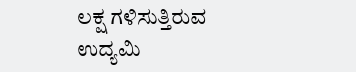ಲಕ್ಷ ಗಳಿಸುತ್ತಿರುವ ಉದ್ಯಮಿ